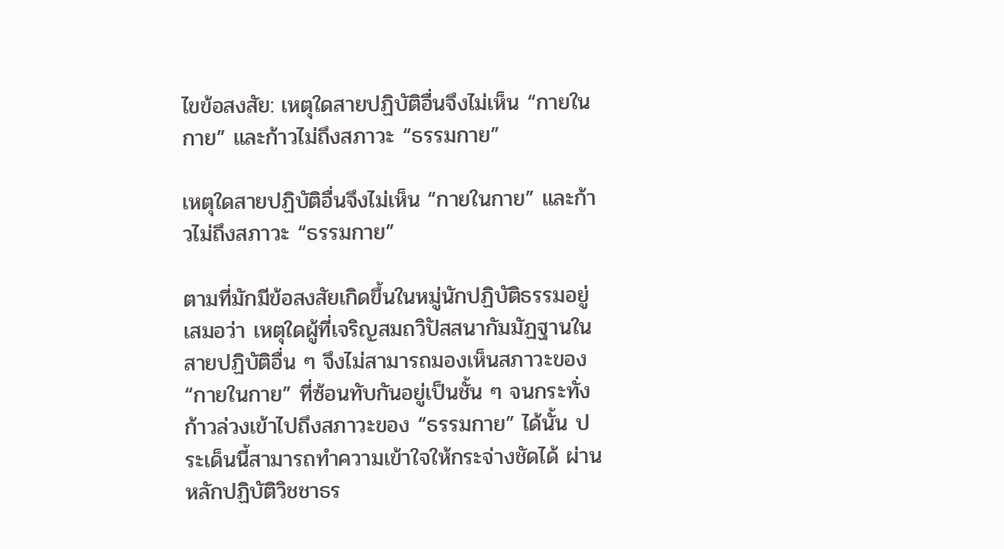ไขข้อสงสัย: เหตุใดสายปฏิบัติอื่นจึงไม่เห็น “กายในกาย” และก้าวไม่ถึงสภาวะ “ธรรมกาย”

เหตุใดสายปฏิบัติอื่นจึงไม่เห็น “กายในกาย” และก้าวไม่ถึงสภาวะ “ธรรมกาย”

ตามที่มักมีข้อสงสัยเกิดขึ้นในหมู่นักปฏิบัติธรรมอยู่เสมอว่า เหตุใดผู้ที่เจริญสมถวิปัสสนากัมมัฏฐานในสายปฏิบัติอื่น ๆ จึงไม่สามารถมองเห็นสภาวะของ “กายในกาย” ที่ซ้อนทับกันอยู่เป็นชั้น ๆ จนกระทั่งก้าวล่วงเข้าไปถึงสภาวะของ “ธรรมกาย” ได้นั้น ประเด็นนี้สามารถทำความเข้าใจให้กระจ่างชัดได้ ผ่านหลักปฏิบัติวิชชาธร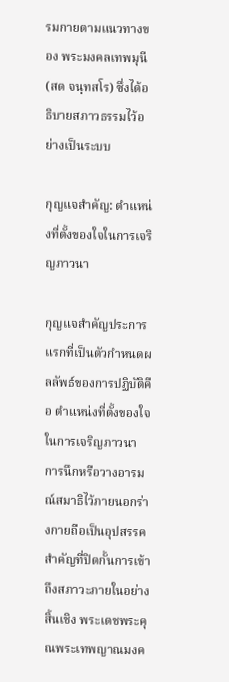รมกายตามแนวทางของ พระมงคลเทพมุนี (สด จนฺทสโร) ซึ่งได้อธิบายสภาวธรรมไว้อย่างเป็นระบบ

กุญแจสำคัญ: ตำแหน่งที่ตั้งของใจในการเจริญภาวนา

กุญแจสำคัญประการแรกที่เป็นตัวกำหนดผลลัพธ์ของการปฏิบัติคือ ตำแหน่งที่ตั้งของใจ ในการเจริญภาวนา การนึกหรือวางอารมณ์สมาธิไว้ภายนอกร่างกายถือเป็นอุปสรรคสำคัญที่ปิดกั้นการเข้าถึงสภาวะภายในอย่างสิ้นเชิง พระเดชพระคุณพระเทพญาณมงค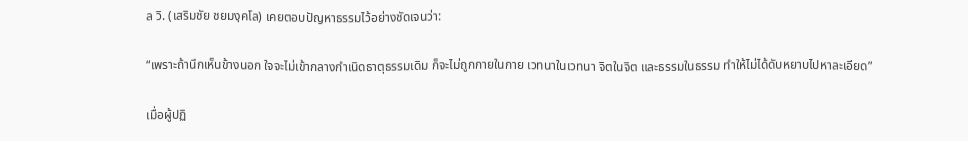ล วิ. (เสริมชัย ชยมงฺคโล) เคยตอบปัญหาธรรมไว้อย่างชัดเจนว่า:

“เพราะถ้านึกเห็นข้างนอก ใจจะไม่เข้ากลางกำเนิดธาตุธรรมเดิม ก็จะไม่ถูกกายในกาย เวทนาในเวทนา จิตในจิต และธรรมในธรรม ทำให้ไม่ได้ดับหยาบไปหาละเอียด”

เมื่อผู้ปฏิ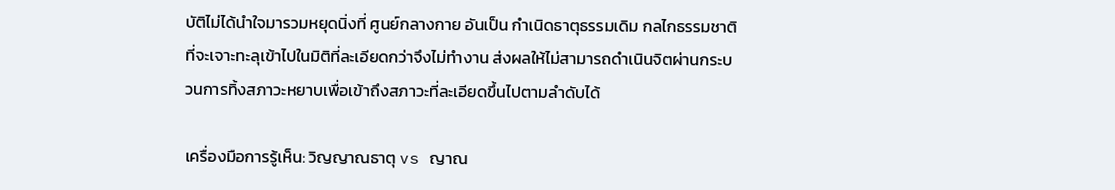บัติไม่ได้นำใจมารวมหยุดนิ่งที่ ศูนย์กลางกาย อันเป็น กำเนิดธาตุธรรมเดิม กลไกธรรมชาติที่จะเจาะทะลุเข้าไปในมิติที่ละเอียดกว่าจึงไม่ทำงาน ส่งผลให้ไม่สามารถดำเนินจิตผ่านกระบวนการทิ้งสภาวะหยาบเพื่อเข้าถึงสภาวะที่ละเอียดขึ้นไปตามลำดับได้

เครื่องมือการรู้เห็น: วิญญาณธาตุ vs ญาณ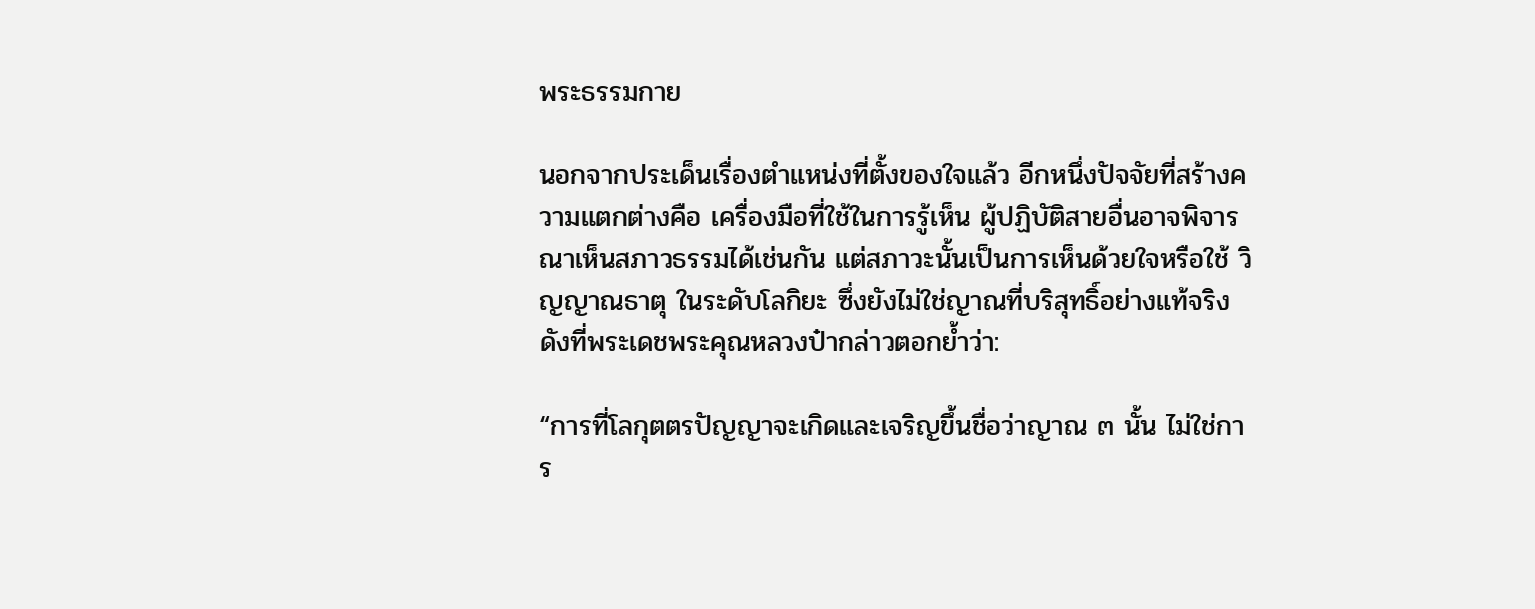พระธรรมกาย

นอกจากประเด็นเรื่องตำแหน่งที่ตั้งของใจแล้ว อีกหนึ่งปัจจัยที่สร้างความแตกต่างคือ เครื่องมือที่ใช้ในการรู้เห็น ผู้ปฏิบัติสายอื่นอาจพิจารณาเห็นสภาวธรรมได้เช่นกัน แต่สภาวะนั้นเป็นการเห็นด้วยใจหรือใช้ วิญญาณธาตุ ในระดับโลกิยะ ซึ่งยังไม่ใช่ญาณที่บริสุทธิ์อย่างแท้จริง ดังที่พระเดชพระคุณหลวงป๋ากล่าวตอกย้ำว่า:

“การที่โลกุตตรปัญญาจะเกิดและเจริญขึ้นชื่อว่าญาณ ๓ นั้น ไม่ใช่การ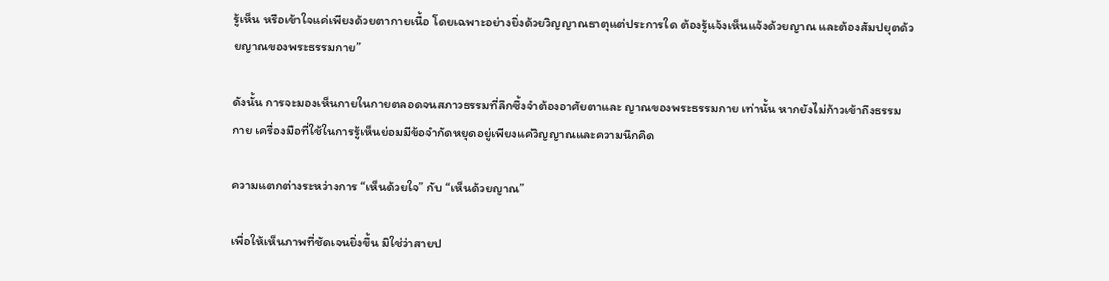รู้เห็น หรือเข้าใจแค่เพียงด้วยตากายเนื้อ โดยเฉพาะอย่างยิ่งด้วยวิญญาณธาตุแต่ประการใด ต้องรู้แจ้งเห็นแจ้งด้วยญาณ และต้องสัมปยุตด้วยญาณของพระธรรมกาย”

ดังนั้น การจะมองเห็นกายในกายตลอดจนสภาวธรรมที่ลึกซึ้งจำต้องอาศัยตาและ ญาณของพระธรรมกาย เท่านั้น หากยังไม่ก้าวเข้าถึงธรรมกาย เครื่องมือที่ใช้ในการรู้เห็นย่อมมีข้อจำกัดหยุดอยู่เพียงแค่วิญญาณและความนึกคิด

ความแตกต่างระหว่างการ “เห็นด้วยใจ” กับ “เห็นด้วยญาณ”

เพื่อให้เห็นภาพที่ชัดเจนยิ่งขึ้น มิใช่ว่าสายป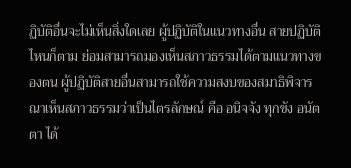ฏิบัติอื่นจะไม่เห็นสิ่งใดเลย ผู้ปฏิบัติในแนวทางอื่น สายปฏิบัติไหนก็ตาม ย่อมสามารถมองเห็นสภาวธรรมได้ตามแนวทางของตน ผู้ปฏิบัติสายอื่นสามารถใช้ความสงบของสมาธิพิจารณาเห็นสภาวธรรมว่าเป็นไตรลักษณ์ คือ อนิจจัง ทุกขัง อนัตตา ได้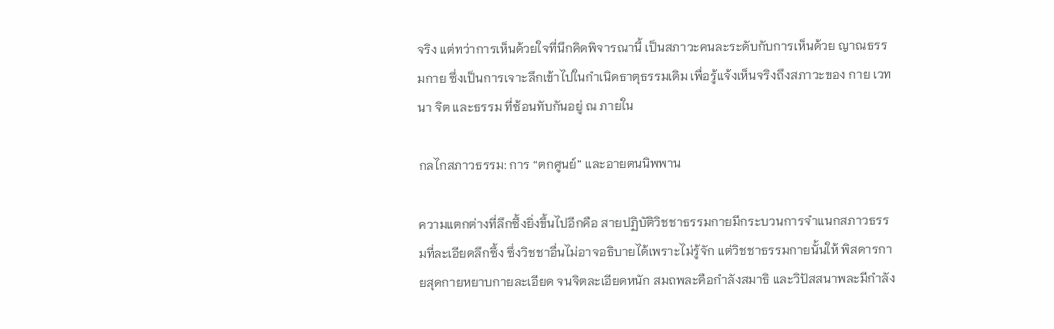จริง แต่ทว่าการเห็นด้วยใจที่นึกคิดพิจารณานี้ เป็นสภาวะคนละระดับกับการเห็นด้วย ญาณธรรมกาย ซึ่งเป็นการเจาะลึกเข้าไปในกำเนิดธาตุธรรมเดิม เพื่อรู้แจ้งเห็นจริงถึงสภาวะของ กาย เวทนา จิต และธรรม ที่ซ้อนทับกันอยู่ ณ ภายใน

กลไกสภาวธรรม: การ “ตกศูนย์” และอายตนนิพพาน

ความแตกต่างที่ลึกซึ้งยิ่งขึ้นไปอีกคือ สายปฏิบัติวิชชาธรรมกายมีกระบวนการจำแนกสภาวธรรมที่ละเอียดลึกซึ้ง ซึ่งวิชชาอื่นไม่อาจอธิบายได้เพราะไม่รู้จัก แต่วิชชาธรรมกายนั้นให้ พิสดารกายสุดกายหยาบกายละเอียด จนจิตละเอียดหนัก สมถพละคือกำลังสมาธิ และวิปัสสนาพละมีกำลัง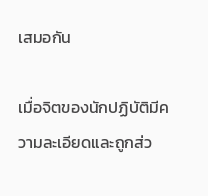เสมอกัน

เมื่อจิตของนักปฏิบัติมีความละเอียดและถูกส่ว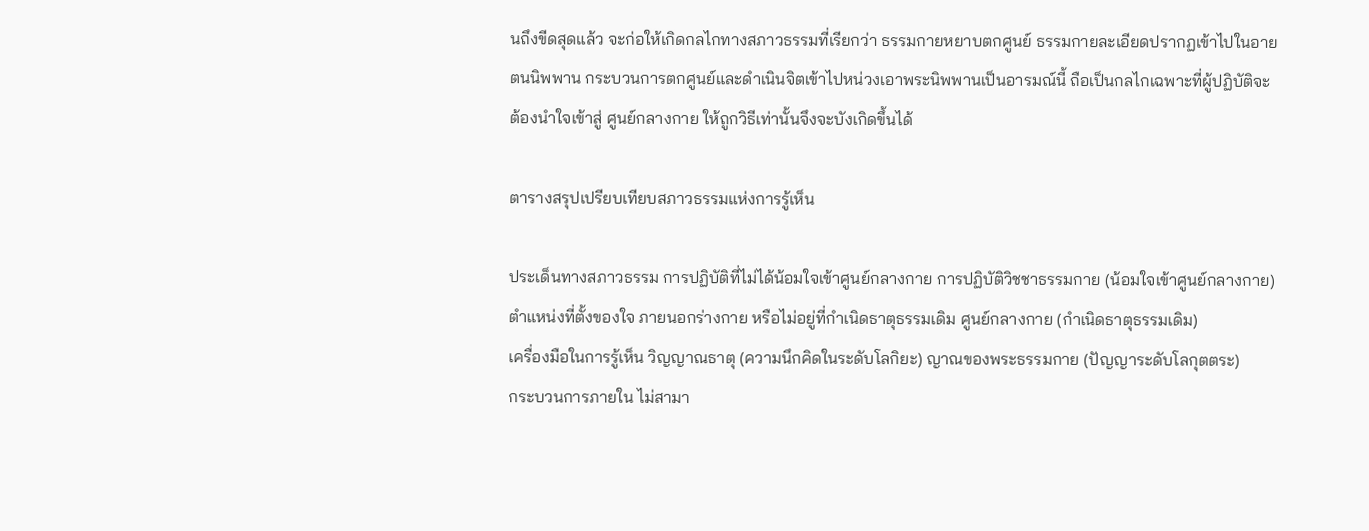นถึงขีดสุดแล้ว จะก่อให้เกิดกลไกทางสภาวธรรมที่เรียกว่า ธรรมกายหยาบตกศูนย์ ธรรมกายละเอียดปรากฏเข้าไปในอายตนนิพพาน กระบวนการตกศูนย์และดำเนินจิตเข้าไปหน่วงเอาพระนิพพานเป็นอารมณ์นี้ ถือเป็นกลไกเฉพาะที่ผู้ปฏิบัติจะต้องนำใจเข้าสู่ ศูนย์กลางกาย ให้ถูกวิธีเท่านั้นจึงจะบังเกิดขึ้นได้

ตารางสรุปเปรียบเทียบสภาวธรรมแห่งการรู้เห็น

ประเด็นทางสภาวธรรม การปฏิบัติที่ไม่ได้น้อมใจเข้าศูนย์กลางกาย การปฏิบัติวิชชาธรรมกาย (น้อมใจเข้าศูนย์กลางกาย)
ตำแหน่งที่ตั้งของใจ ภายนอกร่างกาย หรือไม่อยู่ที่กำเนิดธาตุธรรมเดิม ศูนย์กลางกาย (กำเนิดธาตุธรรมเดิม)
เครื่องมือในการรู้เห็น วิญญาณธาตุ (ความนึกคิดในระดับโลกิยะ) ญาณของพระธรรมกาย (ปัญญาระดับโลกุตตระ)
กระบวนการภายใน ไม่สามา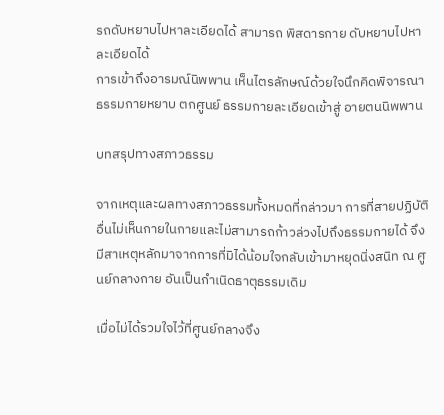รถดับหยาบไปหาละเอียดได้ สามารถ พิสดารกาย ดับหยาบไปหาละเอียดได้
การเข้าถึงอารมณ์นิพพาน เห็นไตรลักษณ์ด้วยใจนึกคิดพิจารณา ธรรมกายหยาบ ตกศูนย์ ธรรมกายละเอียดเข้าสู่ อายตนนิพพาน

บทสรุปทางสภาวธรรม

จากเหตุและผลทางสภาวธรรมทั้งหมดที่กล่าวมา การที่สายปฏิบัติอื่นไม่เห็นกายในกายและไม่สามารถก้าวล่วงไปถึงธรรมกายได้ จึงมีสาเหตุหลักมาจากการที่มิได้น้อมใจกลับเข้ามาหยุดนิ่งสนิท ณ ศูนย์กลางกาย อันเป็นกำเนิดธาตุธรรมเดิม

เมื่อไม่ได้รวมใจไว้ที่ศูนย์กลางจึง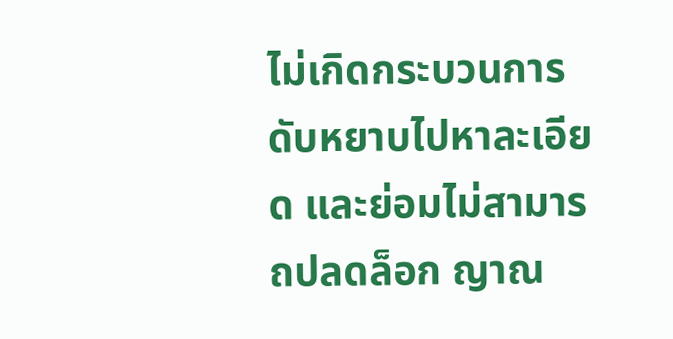ไม่เกิดกระบวนการดับหยาบไปหาละเอียด และย่อมไม่สามารถปลดล็อก ญาณ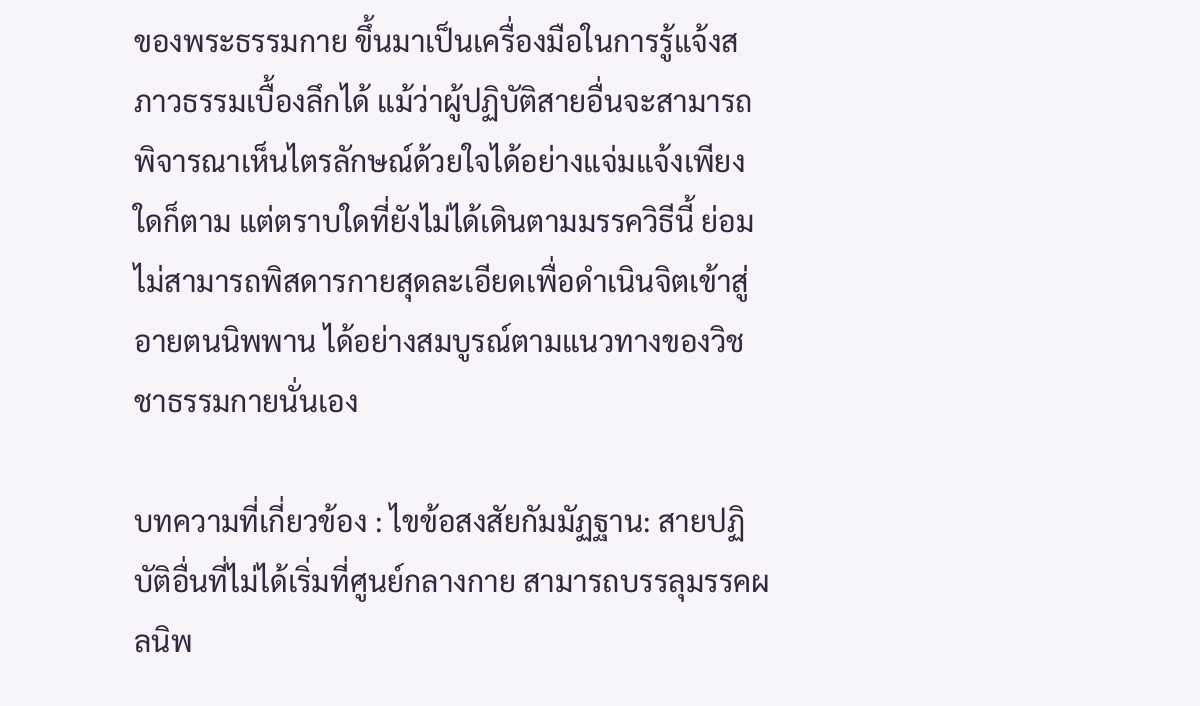ของพระธรรมกาย ขึ้นมาเป็นเครื่องมือในการรู้แจ้งสภาวธรรมเบื้องลึกได้ แม้ว่าผู้ปฏิบัติสายอื่นจะสามารถพิจารณาเห็นไตรลักษณ์ด้วยใจได้อย่างแจ่มแจ้งเพียงใดก็ตาม แต่ตราบใดที่ยังไม่ได้เดินตามมรรควิธีนี้ ย่อมไม่สามารถพิสดารกายสุดละเอียดเพื่อดำเนินจิตเข้าสู่ อายตนนิพพาน ได้อย่างสมบูรณ์ตามแนวทางของวิชชาธรรมกายนั่นเอง

บทความที่เกี่ยวข้อง : ไขข้อสงสัยกัมมัฏฐาน: สายปฏิบัติอื่นที่ไม่ได้เริ่มที่ศูนย์กลางกาย สามารถบรรลุมรรคผลนิพ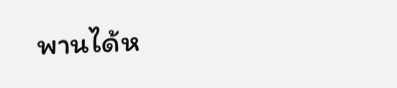พานได้ห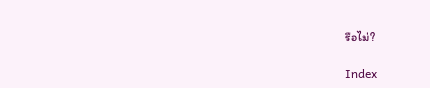รือไม่?

Index